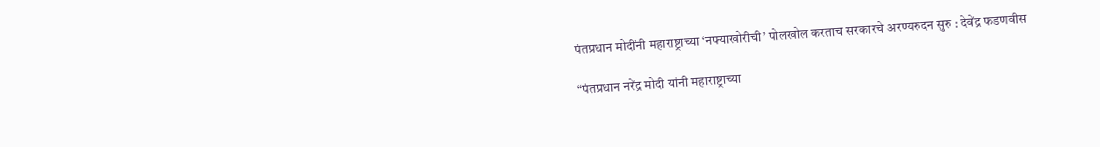पंतप्रधान मोदींनी महाराष्ट्राच्या ‘नफ्याखोरीची’ पोलखोल करताच सरकारचे अरण्यरुदन सुरु : देवेंद्र फडणवीस

“पंतप्रधान नरेंद्र मोदी यांनी महाराष्ट्राच्या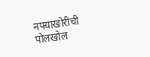नफ्याखोरीची पोलखोल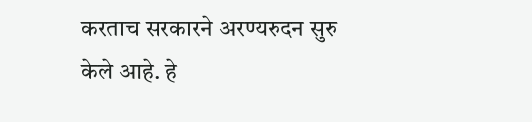करताच सरकारने अरण्यरुदन सुरु केले आहे. हे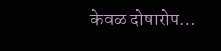केवळ दोषारोप…